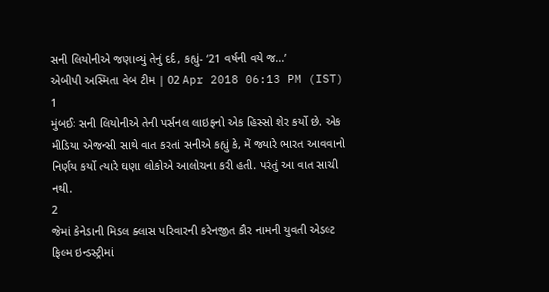સની લિયોનીએ જણાવ્યું તેનું દર્દ, કહ્યું- ‘21 વર્ષની વયે જ...’
એબીપી અસ્મિતા વેબ ટીમ | 02 Apr 2018 06:13 PM (IST)
1
મુંબઈઃ સની લિયોનીએ તેની પર્સનલ લાઇફનો એક હિસ્સો શેર કર્યો છે. એક મીડિયા એજન્સી સાથે વાત કરતાં સનીએ કહ્યું કે, મેં જ્યારે ભારત આવવાનો નિર્ણય કર્યો ત્યારે ઘણા લોકોએ આલોચના કરી હતી. પરંતું આ વાત સાચી નથી.
2
જેમાં કેનેડાની મિડલ ક્લાસ પરિવારની કરેનજીત કૌર નામની યુવતી એડલ્ટ ફિલ્મ ઇન્ડસ્ટ્રીમાં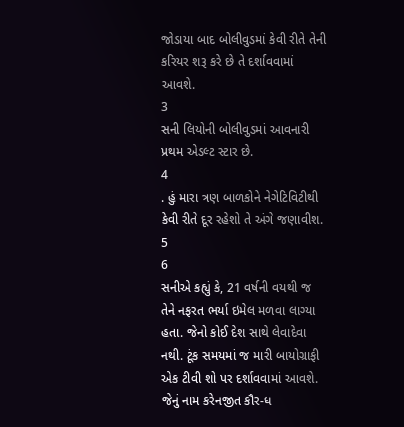જોડાયા બાદ બોલીવુડમાં કેવી રીતે તેની કરિયર શરૂ કરે છે તે દર્શાવવામાં આવશે.
3
સની લિયોની બોલીવુડમાં આવનારી પ્રથમ એડલ્ટ સ્ટાર છે.
4
. હું મારા ત્રણ બાળકોને નેગેટિવિટીથી કેવી રીતે દૂર રહેશો તે અંગે જણાવીશ.
5
6
સનીએ કહ્યું કે, 21 વર્ષની વયથી જ તેને નફરત ભર્યા ઇમેલ મળવા લાગ્યા હતા. જેનો કોઈ દેશ સાથે લેવાદેવા નથી. ટૂંક સમયમાં જ મારી બાયોગ્રાફી એક ટીવી શો પર દર્શાવવામાં આવશે. જેનું નામ કરેનજીત કૌર-ધ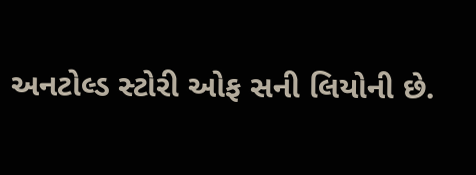અનટોલ્ડ સ્ટોરી ઓફ સની લિયોની છે.